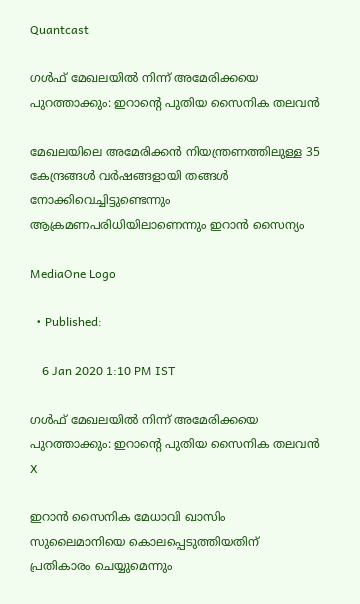Quantcast

ഗൾഫ് മേഖലയിൽ നിന്ന് അമേരിക്കയെ പുറത്താക്കും: ഇറാന്റെ പുതിയ സൈനിക തലവൻ

മേഖലയിലെ അമേരിക്കൻ നിയന്ത്രണത്തിലുള്ള 35 കേന്ദ്രങ്ങൾ വർഷങ്ങളായി തങ്ങൾ നോക്കിവെച്ചിട്ടുണ്ടെന്നും ആക്രമണപരിധിയിലാണെന്നും ഇറാന്‍ സൈന്യം

MediaOne Logo

  • Published:

    6 Jan 2020 1:10 PM IST

ഗൾഫ് മേഖലയിൽ നിന്ന് അമേരിക്കയെ പുറത്താക്കും: ഇറാന്റെ പുതിയ സൈനിക തലവൻ
X

ഇറാൻ സൈനിക മേധാവി ഖാസിം സുലൈമാനിയെ കൊലപ്പെടുത്തിയതിന് പ്രതികാരം ചെയ്യുമെന്നും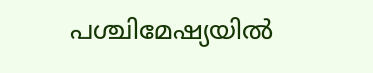പശ്ചിമേഷ്യയിൽ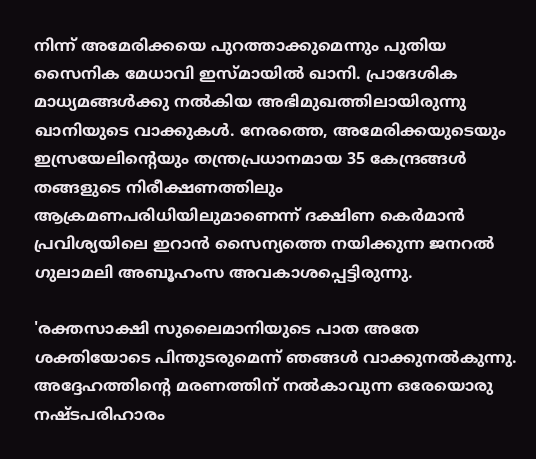നിന്ന് അമേരിക്കയെ പുറത്താക്കുമെന്നും പുതിയ സൈനിക മേധാവി ഇസ്മായിൽ ഖാനി. പ്രാദേശിക മാധ്യമങ്ങൾക്കു നൽകിയ അഭിമുഖത്തിലായിരുന്നു ഖാനിയുടെ വാക്കുകൾ. നേരത്തെ, അമേരിക്കയുടെയും ഇസ്രയേലിന്റെയും തന്ത്രപ്രധാനമായ 35 കേന്ദ്രങ്ങൾ തങ്ങളുടെ നിരീക്ഷണത്തിലും ആക്രമണപരിധിയിലുമാണെന്ന് ദക്ഷിണ കെർമാൻ പ്രവിശ്യയിലെ ഇറാൻ സൈന്യത്തെ നയിക്കുന്ന ജനറൽ ഗുലാമലി അബൂഹംസ അവകാശപ്പെട്ടിരുന്നു.

'രക്തസാക്ഷി സുലൈമാനിയുടെ പാത അതേ ശക്തിയോടെ പിന്തുടരുമെന്ന് ഞങ്ങൾ വാക്കുനൽകുന്നു. അദ്ദേഹത്തിന്റെ മരണത്തിന് നൽകാവുന്ന ഒരേയൊരു നഷ്ടപരിഹാരം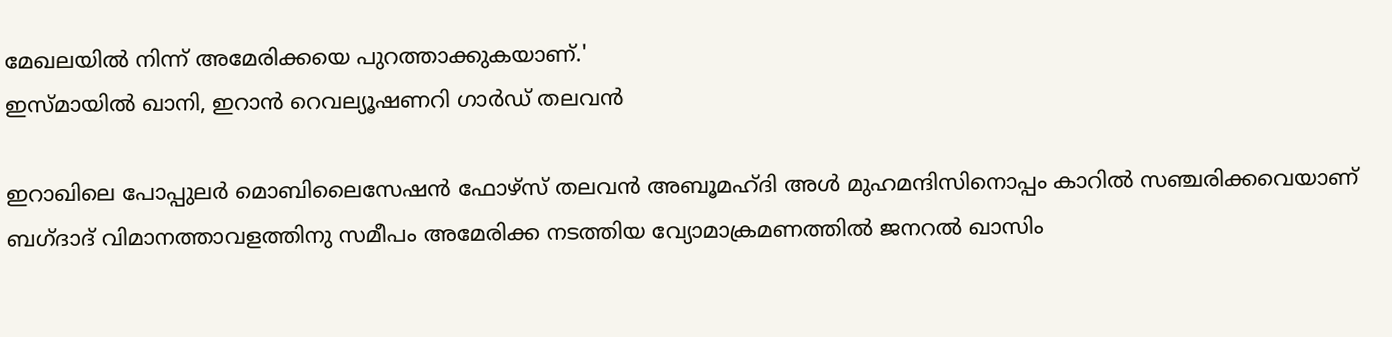മേഖലയിൽ നിന്ന് അമേരിക്കയെ പുറത്താക്കുകയാണ്.'
ഇസ്മായിൽ ഖാനി, ഇറാൻ റെവല്യൂഷണറി ഗാർഡ് തലവൻ

ഇറാഖിലെ പോപ്പുലർ മൊബിലൈസേഷൻ ഫോഴ്‌സ് തലവൻ അബൂമഹ്ദി അൾ മുഹമന്ദിസിനൊപ്പം കാറിൽ സഞ്ചരിക്കവെയാണ് ബഗ്ദാദ് വിമാനത്താവളത്തിനു സമീപം അമേരിക്ക നടത്തിയ വ്യോമാക്രമണത്തിൽ ജനറൽ ഖാസിം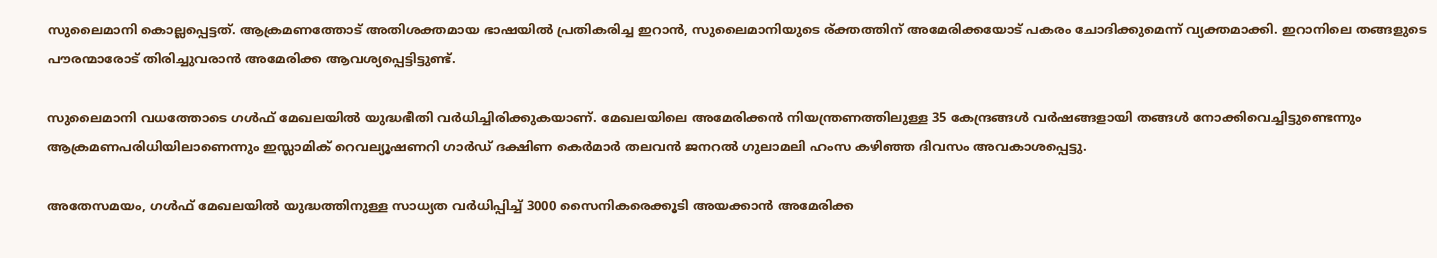സുലൈമാനി കൊല്ലപ്പെട്ടത്. ആക്രമണത്തോട് അതിശക്തമായ ഭാഷയിൽ പ്രതികരിച്ച ഇറാൻ, സുലൈമാനിയുടെ ര്ക്തത്തിന് അമേരിക്കയോട് പകരം ചോദിക്കുമെന്ന് വ്യക്തമാക്കി. ഇറാനിലെ തങ്ങളുടെ പൗരന്മാരോട് തിരിച്ചുവരാൻ അമേരിക്ക ആവശ്യപ്പെട്ടിട്ടുണ്ട്.

സുലൈമാനി വധത്തോടെ ഗൾഫ് മേഖലയിൽ യുദ്ധഭീതി വർധിച്ചിരിക്കുകയാണ്. മേഖലയിലെ അമേരിക്കൻ നിയന്ത്രണത്തിലുള്ള 35 കേന്ദ്രങ്ങൾ വർഷങ്ങളായി തങ്ങൾ നോക്കിവെച്ചിട്ടുണ്ടെന്നും ആക്രമണപരിധിയിലാണെന്നും ഇസ്ലാമിക് റെവല്യൂഷണറി ഗാർഡ് ദക്ഷിണ കെർമാർ തലവൻ ജനറൽ ഗുലാമലി ഹംസ കഴിഞ്ഞ ദിവസം അവകാശപ്പെട്ടു.

അതേസമയം, ഗൾഫ് മേഖലയിൽ യുദ്ധത്തിനുള്ള സാധ്യത വർധിപ്പിച്ച് 3000 സൈനികരെക്കൂടി അയക്കാൻ അമേരിക്ക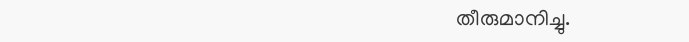തീരുമാനിച്ചു.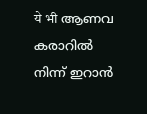ये भी ആണവ കരാറില്‍‌ നിന്ന് ഇറാന്‍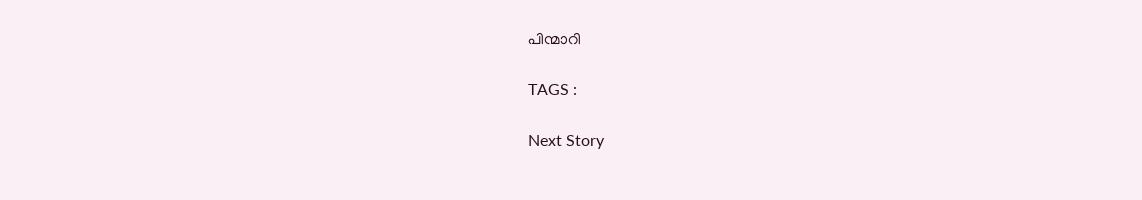പിന്മാറി

TAGS :

Next Story